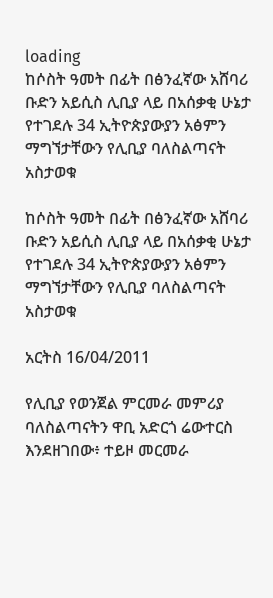loading
ከሶስት ዓመት በፊት በፅንፈኛው አሸባሪ ቡድን አይሲስ ሊቢያ ላይ በአሰቃቂ ሁኔታ የተገደሉ 34 ኢትዮጵያውያን አፅምን ማግኘታቸውን የሊቢያ ባለስልጣናት አስታወቁ

ከሶስት ዓመት በፊት በፅንፈኛው አሸባሪ ቡድን አይሲስ ሊቢያ ላይ በአሰቃቂ ሁኔታ የተገደሉ 34 ኢትዮጵያውያን አፅምን ማግኘታቸውን የሊቢያ ባለስልጣናት አስታወቁ

አርትስ 16/04/2011

የሊቢያ የወንጀል ምርመራ መምሪያ ባለስልጣናትን ዋቢ አድርጎ ሬውተርስ እንደዘገበው፥ ተይዞ መርመራ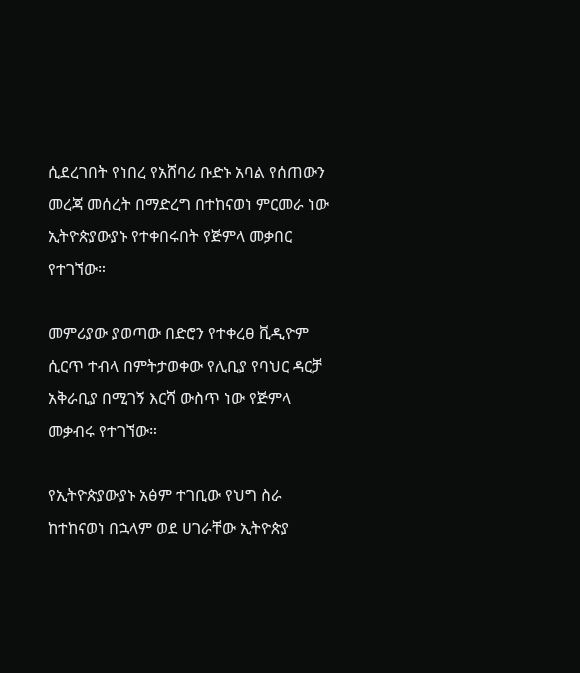ሲደረገበት የነበረ የአሸባሪ ቡድኑ አባል የሰጠውን መረጃ መሰረት በማድረግ በተከናወነ ምርመራ ነው ኢትዮጵያውያኑ የተቀበሩበት የጅምላ መቃበር የተገኘው።

መምሪያው ያወጣው በድሮን የተቀረፀ ቪዲዮም ሲርጥ ተብላ በምትታወቀው የሊቢያ የባህር ዳርቻ አቅራቢያ በሚገኝ እርሻ ውስጥ ነው የጅምላ መቃብሩ የተገኘው።

የኢትዮጵያውያኑ አፅም ተገቢው የህግ ስራ ከተከናወነ በኋላም ወደ ሀገራቸው ኢትዮጵያ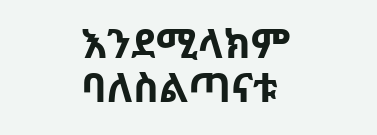እንደሚላክም ባለስልጣናቱ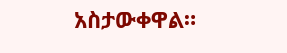አስታውቀዋል።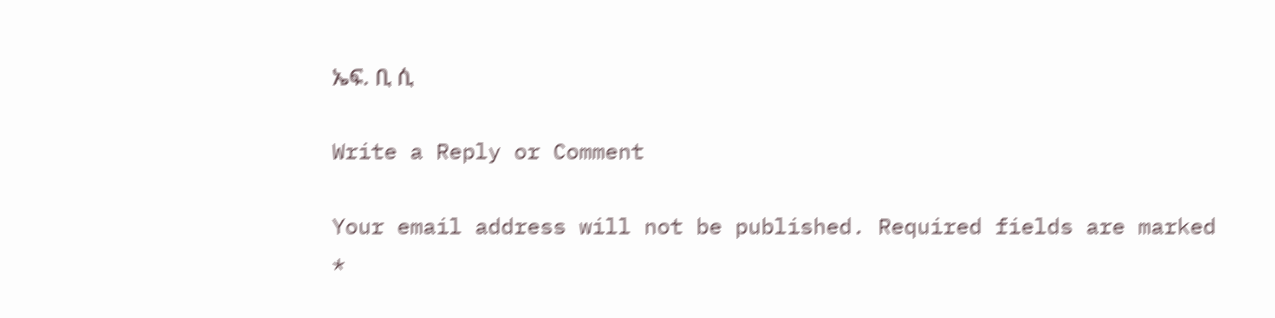ኤፍ. ቢ ሲ

Write a Reply or Comment

Your email address will not be published. Required fields are marked *